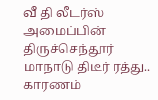வீ தி லீடர்ஸ் அமைப்பின் திருச்செந்தூர் மாநாடு திடீர் ரத்து.. காரணம்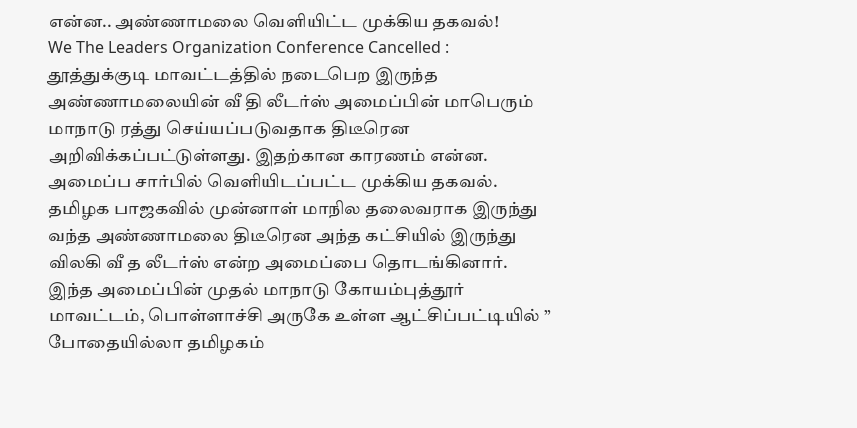என்ன.. அண்ணாமலை வெளியிட்ட முக்கிய தகவல்!
We The Leaders Organization Conference Cancelled : தூத்துக்குடி மாவட்டத்தில் நடைபெற இருந்த அண்ணாமலையின் வீ தி லீடர்ஸ் அமைப்பின் மாபெரும் மாநாடு ரத்து செய்யப்படுவதாக திடீரென அறிவிக்கப்பட்டுள்ளது. இதற்கான காரணம் என்ன. அமைப்ப சார்பில் வெளியிடப்பட்ட முக்கிய தகவல்.
தமிழக பாஜகவில் முன்னாள் மாநில தலைவராக இருந்து வந்த அண்ணாமலை திடீரென அந்த கட்சியில் இருந்து விலகி வீ த லீடர்ஸ் என்ற அமைப்பை தொடங்கினார். இந்த அமைப்பின் முதல் மாநாடு கோயம்புத்தூர் மாவட்டம், பொள்ளாச்சி அருகே உள்ள ஆட்சிப்பட்டியில் ” போதையில்லா தமிழகம்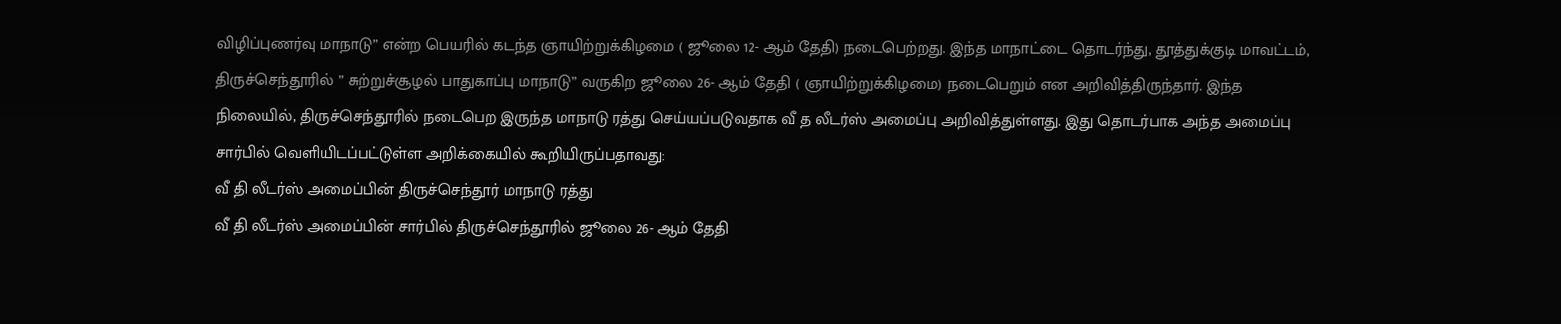விழிப்புணர்வு மாநாடு” என்ற பெயரில் கடந்த ஞாயிற்றுக்கிழமை ( ஜூலை 12- ஆம் தேதி) நடைபெற்றது. இந்த மாநாட்டை தொடர்ந்து, தூத்துக்குடி மாவட்டம், திருச்செந்தூரில் ” சுற்றுச்சூழல் பாதுகாப்பு மாநாடு” வருகிற ஜூலை 26- ஆம் தேதி ( ஞாயிற்றுக்கிழமை) நடைபெறும் என அறிவித்திருந்தார். இந்த நிலையில், திருச்செந்தூரில் நடைபெற இருந்த மாநாடு ரத்து செய்யப்படுவதாக வீ த லீடர்ஸ் அமைப்பு அறிவித்துள்ளது. இது தொடர்பாக அந்த அமைப்பு சார்பில் வெளியிடப்பட்டுள்ள அறிக்கையில் கூறியிருப்பதாவது:
வீ தி லீடர்ஸ் அமைப்பின் திருச்செந்தூர் மாநாடு ரத்து
வீ தி லீடர்ஸ் அமைப்பின் சார்பில் திருச்செந்தூரில் ஜூலை 26- ஆம் தேதி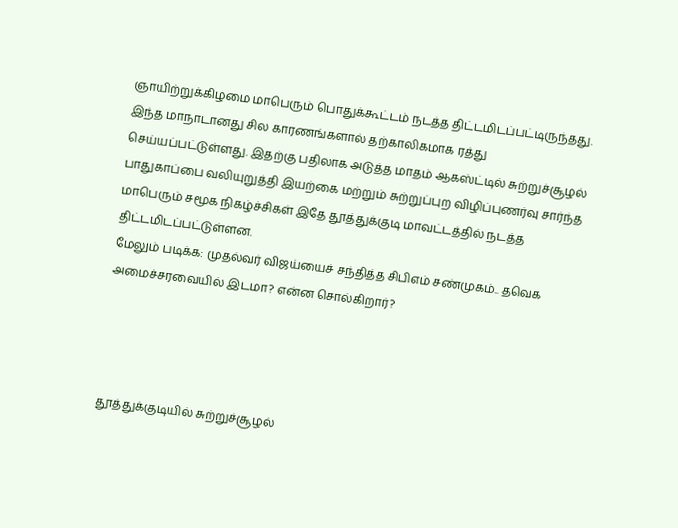ஞாயிற்றுக்கிழமை மாபெரும் பொதுக்கூட்டம் நடத்த திட்டமிடப்பட்டிருந்தது. இந்த மாநாடானது சில காரணங்களால் தற்காலிகமாக ரத்து செய்யப்பட்டுள்ளது. இதற்கு பதிலாக அடுத்த மாதம் ஆகஸ்ட்டில் சுற்றுச்சூழல் பாதுகாப்பை வலியுறுத்தி இயற்கை மற்றும் சுற்றுப்புற விழிப்புணர்வு சார்ந்த மாபெரும் சமூக நிகழ்ச்சிகள் இதே தூத்துக்குடி மாவட்டத்தில் நடத்த திட்டமிடப்பட்டுள்ளன.
மேலும் படிக்க: முதல்வர் விஜய்யைச் சந்தித்த சிபிஎம் சண்முகம்.. தவெக அமைச்சரவையில் இடமா? என்ன சொல்கிறார்?




தூத்துக்குடியில் சுற்றுச்சூழல்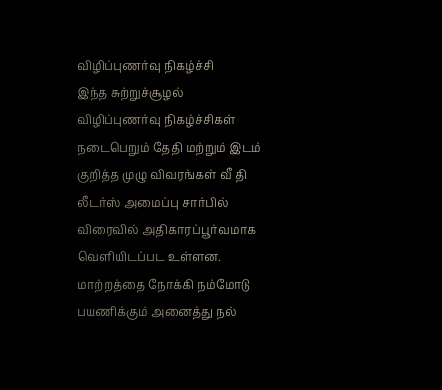விழிப்புணர்வு நிகழ்ச்சி
இந்த சுற்றுச்சூழல் விழிப்புணர்வு நிகழ்ச்சிகள் நடைபெறும் தேதி மற்றும் இடம் குறித்த முழு விவரங்கள் வீ தி லீடர்ஸ் அமைப்பு சார்பில் விரைவில் அதிகாரப்பூர்வமாக வெளியிடப்பட உள்ளன. மாற்றத்தை நோக்கி நம்மோடு பயணிக்கும் அனைத்து நல்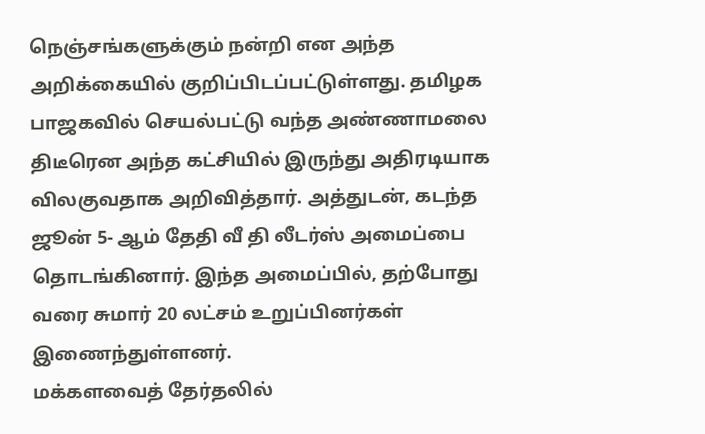நெஞ்சங்களுக்கும் நன்றி என அந்த அறிக்கையில் குறிப்பிடப்பட்டுள்ளது. தமிழக பாஜகவில் செயல்பட்டு வந்த அண்ணாமலை திடீரென அந்த கட்சியில் இருந்து அதிரடியாக விலகுவதாக அறிவித்தார். அத்துடன், கடந்த ஜூன் 5- ஆம் தேதி வீ தி லீடர்ஸ் அமைப்பை தொடங்கினார். இந்த அமைப்பில், தற்போது வரை சுமார் 20 லட்சம் உறுப்பினர்கள் இணைந்துள்ளனர்.
மக்களவைத் தேர்தலில்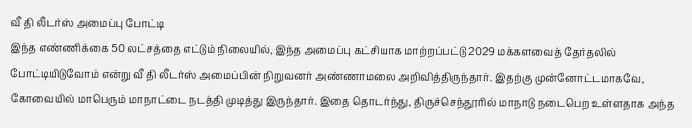வீ தி லீடர்ஸ் அமைப்பு போட்டி
இந்த எண்ணிக்கை 50 லட்சத்தை எட்டும் நிலையில், இந்த அமைப்பு கட்சியாக மாற்றப்பட்டு 2029 மக்களவைத் தேர்தலில் போட்டியிடுவோம் என்று வீ தி லீடர்ஸ் அமைப்பின் நிறுவனர் அண்ணாமலை அறிவித்திருந்தார். இதற்கு முன்னோட்டமாகவே, கோவையில் மாபெரும் மாநாட்டை நடத்தி முடித்து இருந்தார். இதை தொடர்ந்து, திருச்செந்தூரில் மாநாடு நடைபெற உள்ளதாக அந்த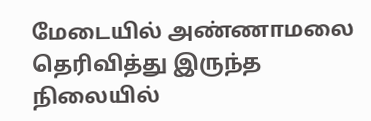மேடையில் அண்ணாமலை தெரிவித்து இருந்த நிலையில்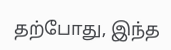தற்போது, இந்த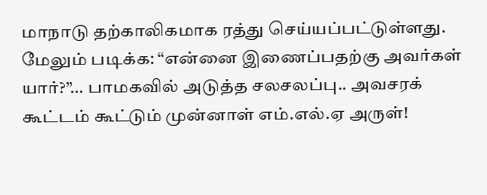மாநாடு தற்காலிகமாக ரத்து செய்யப்பட்டுள்ளது.
மேலும் படிக்க: “என்னை இணைப்பதற்கு அவர்கள் யார்?”… பாமகவில் அடுத்த சலசலப்பு.. அவசரக் கூட்டம் கூட்டும் முன்னாள் எம்.எல்.ஏ அருள்!